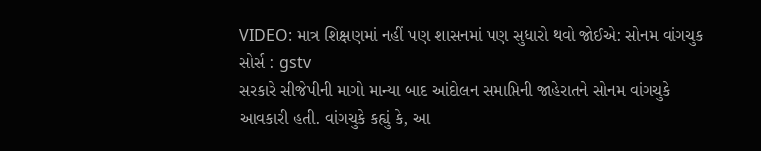VIDEO: માત્ર શિક્ષણમાં નહીં પણ શાસનમાં પણ સુધારો થવો જોઈએ: સોનમ વાંગચુક
સોર્સ : gstv
સરકારે સીજેપીની માગો માન્યા બાદ આંદોલન સમાપ્તિની જાહેરાતને સોનમ વાંગચુકે આવકારી હતી. વાંગચુકે કહ્યું કે, આ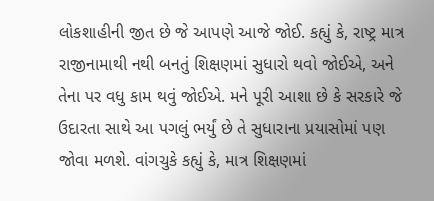લોકશાહીની જીત છે જે આપણે આજે જોઈ. કહ્યું કે, રાષ્ટ્ર માત્ર રાજીનામાથી નથી બનતું શિક્ષણમાં સુધારો થવો જોઈએ, અને તેના પર વધુ કામ થવું જોઈએ. મને પૂરી આશા છે કે સરકારે જે ઉદારતા સાથે આ પગલું ભર્યું છે તે સુધારાના પ્રયાસોમાં પણ જોવા મળશે. વાંગચુકે કહ્યું કે, માત્ર શિક્ષણમાં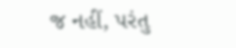જ નહીં, પરંતુ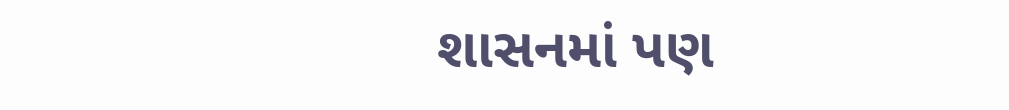શાસનમાં પણ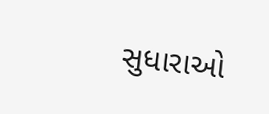સુધારાઓ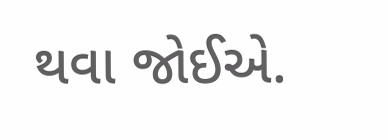થવા જોઈએ.